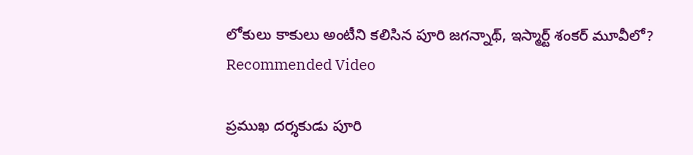లోకులు కాకులు అంటీని కలిసిన పూరి జగన్నాథ్, ఇస్మార్ట్ శంకర్ మూవీలో?
Recommended Video

ప్రముఖ దర్శకుడు పూరి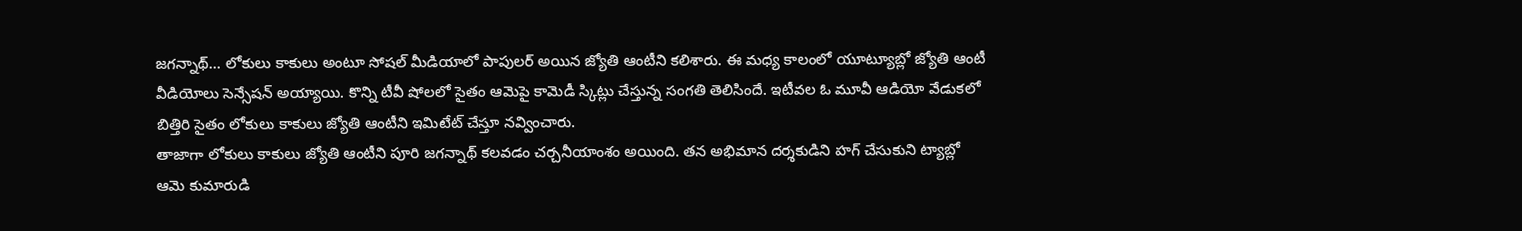జగన్నాథ్... లోకులు కాకులు అంటూ సోషల్ మీడియాలో పాపులర్ అయిన జ్యోతి ఆంటీని కలిశారు. ఈ మధ్య కాలంలో యూట్యూబ్లో జ్యోతి ఆంటీ వీడియోలు సెన్సేషన్ అయ్యాయి. కొన్ని టీవీ షోలలో సైతం ఆమెపై కామెడీ స్కిట్లు చేస్తున్న సంగతి తెలిసిందే. ఇటీవల ఓ మూవీ ఆడియో వేడుకలో బిత్తిరి సైతం లోకులు కాకులు జ్యోతి ఆంటీని ఇమిటేట్ చేస్తూ నవ్వించారు.
తాజాగా లోకులు కాకులు జ్యోతి ఆంటీని పూరి జగన్నాథ్ కలవడం చర్చనీయాంశం అయింది. తన అభిమాన దర్శకుడిని హగ్ చేసుకుని ట్యాబ్లో ఆమె కుమారుడి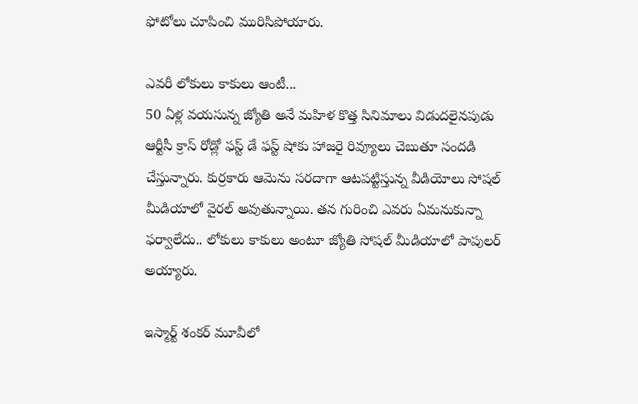ఫోటోలు చూపించి మురిసిపోయారు.

ఎవరీ లోకులు కాకులు ఆంటీ...
50 ఏళ్ల వయసున్న జ్యోతి అనే మహిళ కొత్త సినిమాలు విడుదలైనపుడు ఆర్టీసీ క్రాస్ రోడ్లో ఫస్ట్ డే ఫస్ట్ షోకు హాజరై రివ్యూలు చెబుతూ సందడి చేస్తున్నారు. కుర్రకారు ఆమెను సరదాగా ఆటపట్టిస్తున్న వీడియోలు సోషల్ మీడియాలో వైరల్ అవుతున్నాయి. తన గురించి ఎవరు ఏమనుకున్నా ఫర్వాలేదు.. లోకులు కాకులు అంటూ జ్యోతి సోషల్ మీడియాలో పాపులర్ అయ్యారు.

ఇస్మార్ట్ శంకర్ మూవీలో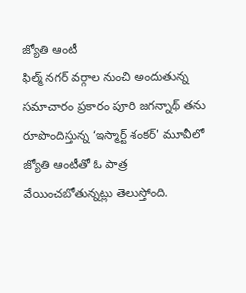జ్యోతి ఆంటీ
ఫిల్మ్ నగర్ వర్గాల నుంచి అందుతున్న సమాచారం ప్రకారం పూరి జగన్నాథ్ తను రూపొందిస్తున్న ‘ఇస్మార్ట్ శంకర్' మూవీలో జ్యోతి ఆంటీతో ఓ పాత్ర వేయించబోతున్నట్లు తెలుస్తోంది.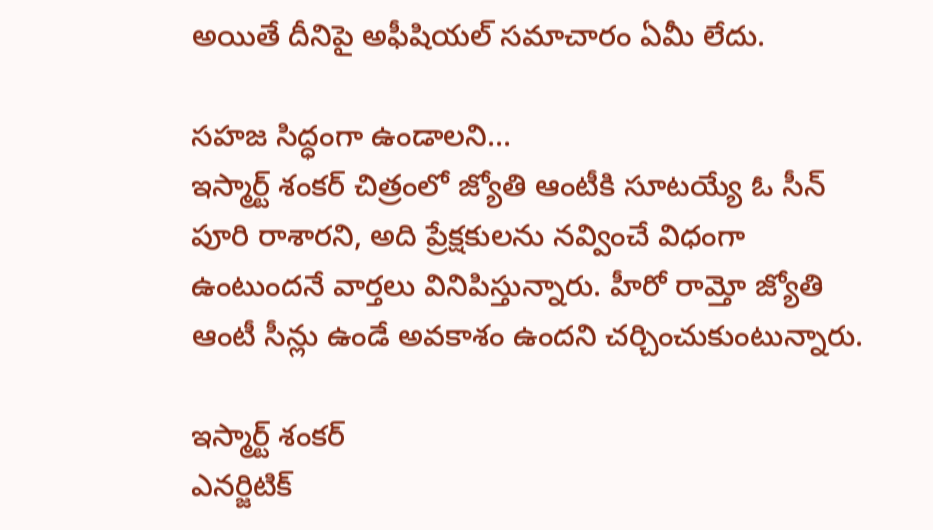అయితే దీనిపై అఫీషియల్ సమాచారం ఏమీ లేదు.

సహజ సిద్ధంగా ఉండాలని...
ఇస్మార్ట్ శంకర్ చిత్రంలో జ్యోతి ఆంటీకి సూటయ్యే ఓ సీన్ పూరి రాశారని, అది ప్రేక్షకులను నవ్వించే విధంగా ఉంటుందనే వార్తలు వినిపిస్తున్నారు. హీరో రామ్తో జ్యోతి ఆంటీ సీన్లు ఉండే అవకాశం ఉందని చర్చించుకుంటున్నారు.

ఇస్మార్ట్ శంకర్
ఎనర్జిటిక్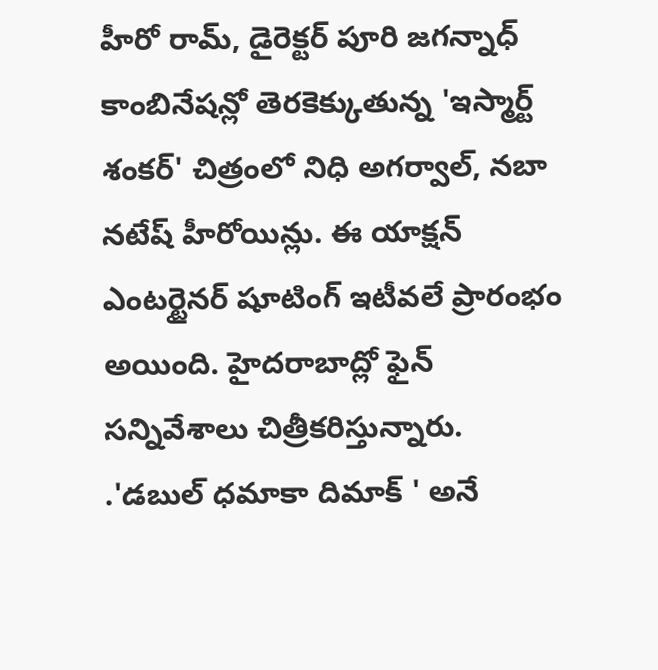హీరో రామ్, డైరెక్టర్ పూరి జగన్నాధ్ కాంబినేషన్లో తెరకెక్కుతున్న 'ఇస్మార్ట్ శంకర్' చిత్రంలో నిధి అగర్వాల్, నబా నటేష్ హీరోయిన్లు. ఈ యాక్షన్ ఎంటర్టైనర్ షూటింగ్ ఇటీవలే ప్రారంభం అయింది. హైదరాబాద్లో ఫైన్ సన్నివేశాలు చిత్రీకరిస్తున్నారు. .'డబుల్ ధమాకా దిమాక్ ' అనే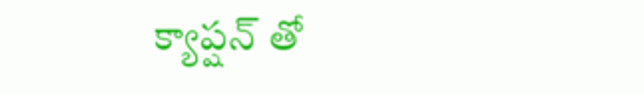క్యాప్షన్ తో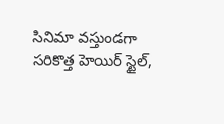సినిమా వస్తుండగా సరికొత్త హెయిర్ స్టైల్,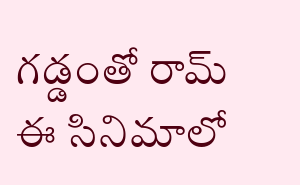గడ్డంతో రామ్ ఈ సినిమాలో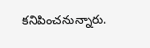కనిపించనున్నారు.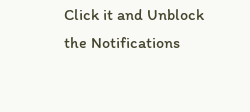Click it and Unblock the Notifications